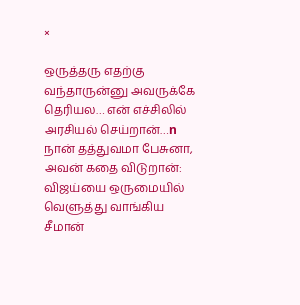×

ஒருத்தரு எதற்கு வந்தாருன்னு அவருக்கே தெரியல… என் எச்சிலில் அரசியல் செய்றான்…n நான் தத்துவமா பேசுனா, அவன் கதை விடுறான்:  விஜய்யை ஒருமையில் வெளுத்து வாங்கிய சீமான்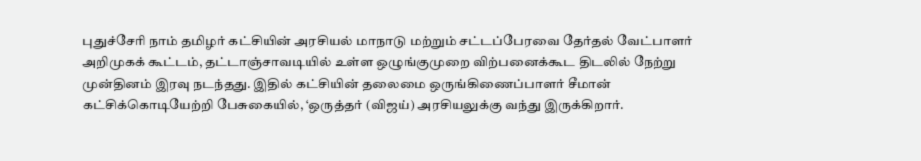புதுச்சேரி நாம் தமிழர் கட்சியின் அரசியல் மாநாடு மற்றும் சட்டப்பேரவை தேர்தல் வேட்பாளர் அறிமுகக் கூட்டம், தட்டாஞ்சாவடியில் உள்ள ஒழுங்குமுறை விற்பனைக்கூட திடலில் நேற்று முன்தினம் இரவு நடந்தது. இதில் கட்சியின் தலைமை ஒருங்கிணைப்பாளர் சீமான் கட்சிக்கொடியேற்றி பேசுகையில், ‘ஒருத்தர் (விஜய்) அரசியலுக்கு வந்து இருக்கிறார்.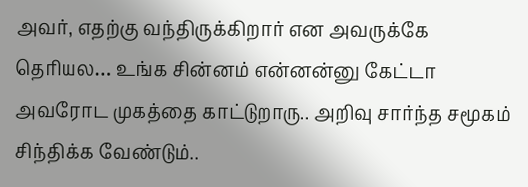அவர், எதற்கு வந்திருக்கிறார் என அவருக்கே தெரியல… உங்க சின்னம் என்னன்னு கேட்டா அவரோட முகத்தை காட்டுறாரு.. அறிவு சார்ந்த சமூகம் சிந்திக்க வேண்டும்..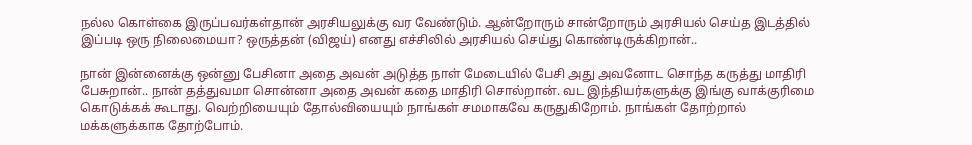நல்ல கொள்கை இருப்பவர்கள்தான் அரசியலுக்கு வர வேண்டும். ஆன்றோரும் சான்றோரும் அரசியல் செய்த இடத்தில் இப்படி ஒரு நிலைமையா? ஒருத்தன் (விஜய்) எனது எச்சிலில் அரசியல் செய்து கொண்டிருக்கிறான்..

நான் இன்னைக்கு ஒன்னு பேசினா அதை அவன் அடுத்த நாள் மேடையில் பேசி அது அவனோட சொந்த கருத்து மாதிரி பேசுறான்.. நான் தத்துவமா சொன்னா அதை அவன் கதை மாதிரி சொல்றான். வட இந்தியர்களுக்கு இங்கு வாக்குரிமை கொடுக்கக் கூடாது. வெற்றியையும் தோல்வியையும் நாங்கள் சமமாகவே கருதுகிறோம். நாங்கள் தோற்றால் மக்களுக்காக தோற்போம்.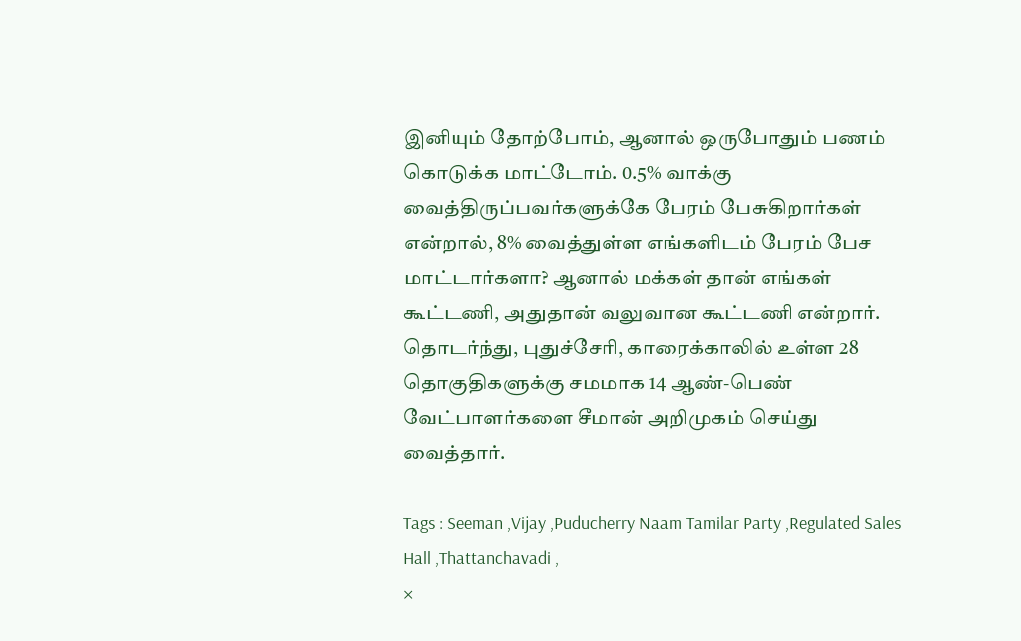இனியும் தோற்போம், ஆனால் ஒருபோதும் பணம் கொடுக்க மாட்டோம். 0.5% வாக்கு வைத்திருப்பவர்களுக்கே பேரம் பேசுகிறார்கள் என்றால், 8% வைத்துள்ள எங்களிடம் பேரம் பேச மாட்டார்களா? ஆனால் மக்கள் தான் எங்கள் கூட்டணி, அதுதான் வலுவான கூட்டணி என்றார். தொடர்ந்து, புதுச்சேரி, காரைக்காலில் உள்ள 28 தொகுதிகளுக்கு சமமாக 14 ஆண்-பெண் வேட்பாளர்களை சீமான் அறிமுகம் செய்து வைத்தார்.

Tags : Seeman ,Vijay ,Puducherry Naam Tamilar Party ,Regulated Sales Hall ,Thattanchavadi ,
×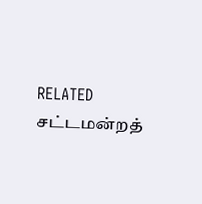RELATED சட்டமன்றத்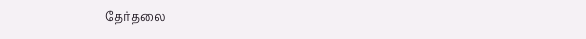தேர்தலை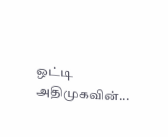ஒட்டி அதிமுகவின்...